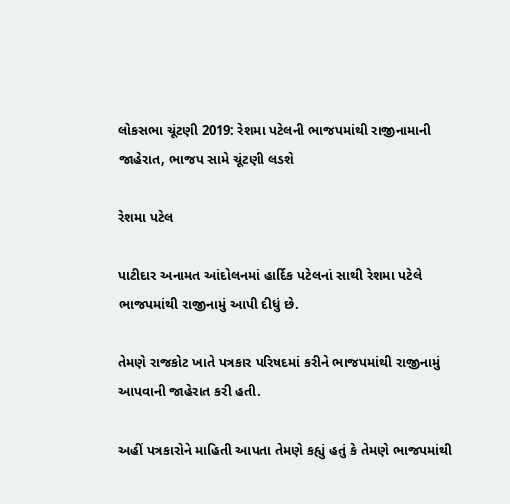લોકસભા ચૂંટણી 2019: રેશમા પટેલની ભાજપમાંથી રાજીનામાની જાહેરાત, ભાજપ સામે ચૂંટણી લડશે

રેશમા પટેલ

પાટીદાર અનામત આંદોલનમાં હાર્દિક પટેલનાં સાથી રેશમા પટેલે ભાજપમાંથી રાજીનામું આપી દીધું છે.

તેમણે રાજકોટ ખાતે પત્રકાર પરિષદમાં કરીને ભાજપમાંથી રાજીનામું આપવાની જાહેરાત કરી હતી.

અહીં પત્રકારોને માહિતી આપતા તેમણે કહ્યું હતું કે તેમણે ભાજપમાંથી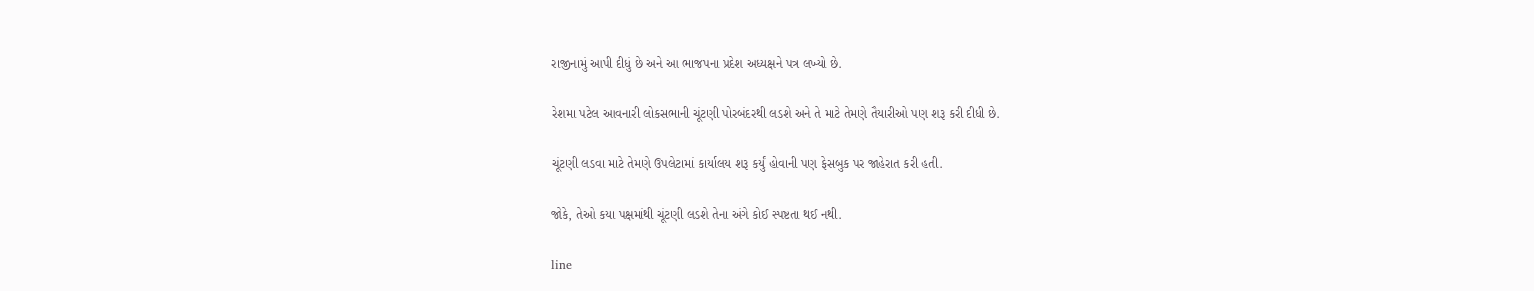રાજીનામું આપી દીધું છે અને આ ભાજપના પ્રદેશ અધ્યક્ષને પત્ર લખ્યો છે.

રેશમા પટેલ આવનારી લોકસભાની ચૂંટણી પોરબંદરથી લડશે અને તે માટે તેમણે તૈયારીઓ પણ શરૂ કરી દીધી છે.

ચૂંટણી લડવા માટે તેમણે ઉપલેટામાં કાર્યાલય શરૂ કર્યું હોવાની પણ ફેસબુક પર જાહેરાત કરી હતી.

જોકે, તેઓ કયા પક્ષમાંથી ચૂંટણી લડશે તેના અંગે કોઈ સ્પષ્ટતા થઈ નથી.

line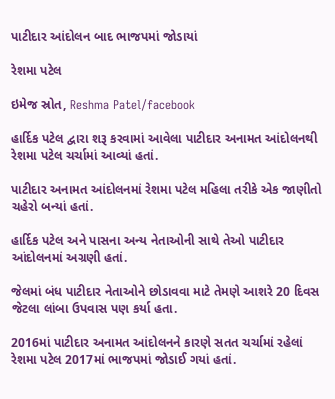પાટીદાર આંદોલન બાદ ભાજપમાં જોડાયાં

રેશમા પટેલ

ઇમેજ સ્રોત, Reshma Patel/facebook

હાર્દિક પટેલ દ્વારા શરૂ કરવામાં આવેલા પાટીદાર અનામત આંદોલનથી રેશમા પટેલ ચર્ચામાં આવ્યાં હતાં.

પાટીદાર અનામત આંદોલનમાં રેશમા પટેલ મહિલા તરીકે એક જાણીતો ચહેરો બન્યાં હતાં.

હાર્દિક પટેલ અને પાસના અન્ય નેતાઓની સાથે તેઓ પાટીદાર આંદોલનમાં અગ્રણી હતાં.

જેલમાં બંધ પાટીદાર નેતાઓને છોડાવવા માટે તેમણે આશરે 20 દિવસ જેટલા લાંબા ઉપવાસ પણ કર્યા હતા.

2016માં પાટીદાર અનામત આંદોલનને કારણે સતત ચર્ચામાં રહેલાં રેશમા પટેલ 2017માં ભાજપમાં જોડાઈ ગયાં હતાં.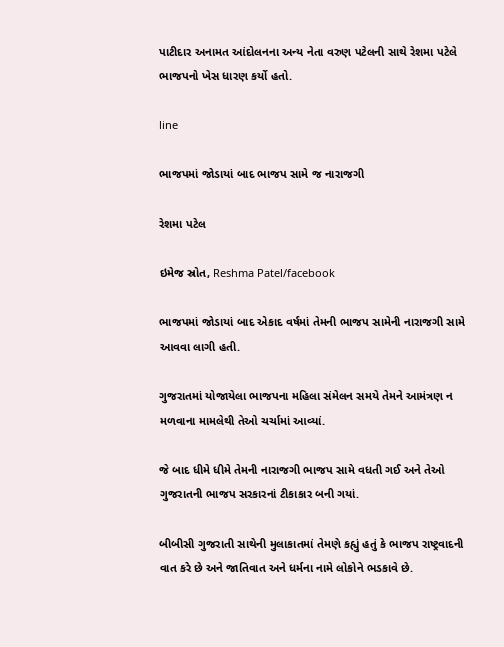પાટીદાર અનામત આંદોલનના અન્ય નેતા વરુણ પટેલની સાથે રેશમા પટેલે ભાજપનો ખેસ ધારણ કર્યો હતો.

line

ભાજપમાં જોડાયાં બાદ ભાજપ સામે જ નારાજગી

રેશમા પટેલ

ઇમેજ સ્રોત, Reshma Patel/facebook

ભાજપમાં જોડાયાં બાદ એકાદ વર્ષમાં તેમની ભાજપ સામેની નારાજગી સામે આવવા લાગી હતી.

ગુજરાતમાં યોજાયેલા ભાજપના મહિલા સંમેલન સમયે તેમને આમંત્રણ ન મળવાના મામલેથી તેઓ ચર્ચામાં આવ્યાં.

જે બાદ ધીમે ધીમે તેમની નારાજગી ભાજપ સામે વધતી ગઈ અને તેઓ ગુજરાતની ભાજપ સરકારનાં ટીકાકાર બની ગયાં.

બીબીસી ગુજરાતી સાથેની મુલાકાતમાં તેમણે કહ્યું હતું કે ભાજપ રાષ્ટ્રવાદની વાત કરે છે અને જાતિવાત અને ધર્મના નામે લોકોને ભડકાવે છે.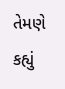તેમણે કહ્યું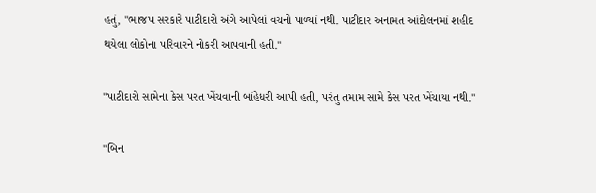હતું, "ભાજપ સરકારે પાટીદારો અંગે આપેલાં વચનો પાળ્યાં નથી. પાટીદાર અનામત આંદોલનમાં શહીદ થયેલા લોકોના પરિવારને નોકરી આપવાની હતી."

"પાટીદારો સામેના કેસ પરત ખેંચવાની બાંહેધરી આપી હતી, પરંતુ તમામ સામે કેસ પરત ખેંચાયા નથી."

"બિન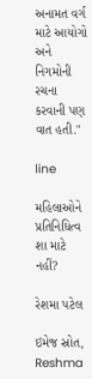અનામત વર્ગ માટે આયોગો અને નિગમોની રચના કરવાની પણ વાત હતી."

line

મહિલાઓને પ્રતિનિધિત્વ શા માટે નહીં?

રેશમા પટેલ

ઇમેજ સ્રોત, Reshma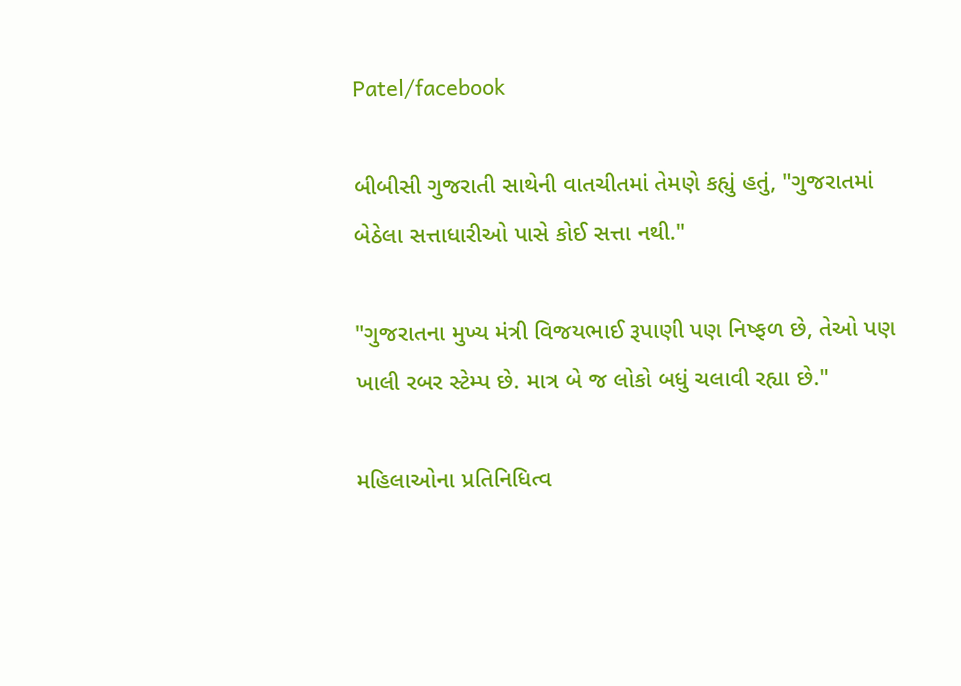Patel/facebook

બીબીસી ગુજરાતી સાથેની વાતચીતમાં તેમણે કહ્યું હતું, "ગુજરાતમાં બેઠેલા સત્તાધારીઓ પાસે કોઈ સત્તા નથી."

"ગુજરાતના મુખ્ય મંત્રી વિજયભાઈ રૂપાણી પણ નિષ્ફળ છે, તેઓ પણ ખાલી રબર સ્ટેમ્પ છે. માત્ર બે જ લોકો બધું ચલાવી રહ્યા છે."

મહિલાઓના પ્રતિનિધિત્વ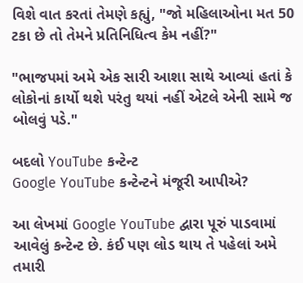વિશે વાત કરતાં તેમણે કહ્યું, "જો મહિલાઓના મત 50 ટકા છે તો તેમને પ્રતિનિધિત્વ કેમ નહીં?"

"ભાજપમાં અમે એક સારી આશા સાથે આવ્યાં હતાં કે લોકોનાં કાર્યો થશે પરંતુ થયાં નહીં એટલે એની સામે જ બોલવું પડે."

બદલો YouTube કન્ટેન્ટ
Google YouTube કન્ટેન્ટને મંજૂરી આપીએ?

આ લેખમાં Google YouTube દ્વારા પૂરું પાડવામાં આવેલું કન્ટેન્ટ છે. કંઈ પણ લોડ થાય તે પહેલાં અમે તમારી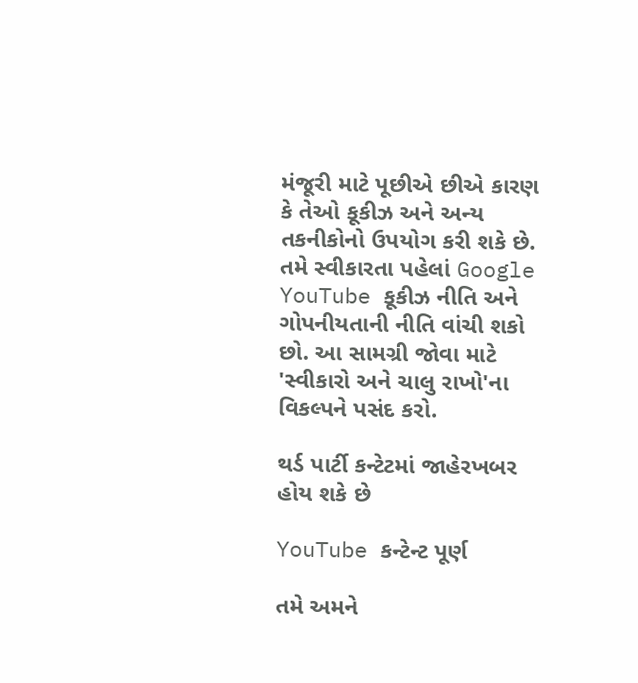મંજૂરી માટે પૂછીએ છીએ કારણ કે તેઓ કૂકીઝ અને અન્ય તકનીકોનો ઉપયોગ કરી શકે છે. તમે સ્વીકારતા પહેલાં Google YouTube કૂકીઝ નીતિ અને ગોપનીયતાની નીતિ વાંચી શકો છો. આ સામગ્રી જોવા માટે 'સ્વીકારો અને ચાલુ રાખો'ના વિકલ્પને પસંદ કરો.

થર્ડ પાર્ટી કન્ટેટમાં જાહેરખબર હોય શકે છે

YouTube કન્ટેન્ટ પૂર્ણ

તમે અમને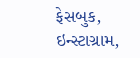ફેસબુક, ઇન્સ્ટાગ્રામ,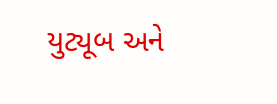યુટ્યૂબ અને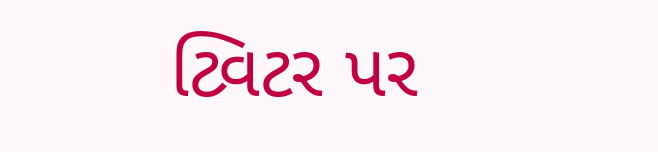ટ્વિટર પર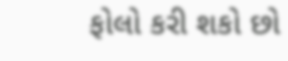ફોલો કરી શકો છો